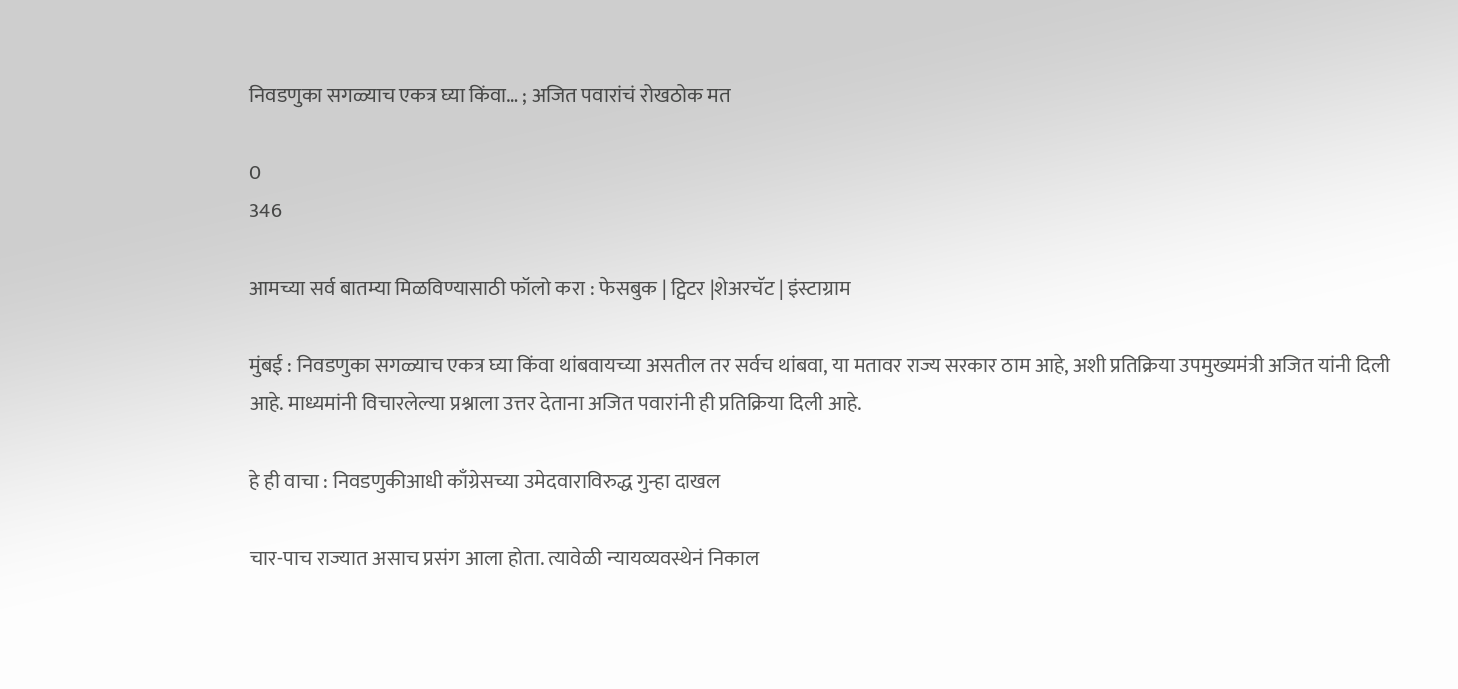निवडणुका सगळ्याच एकत्र घ्या किंवा… ; अजित पवारांचं रोखठोक मत

0
346

आमच्या सर्व बातम्या मिळविण्यासाठी फॉलो करा : फेसबुक | ट्विटर |शेअरचॅट | इंस्टाग्राम

मुंबई : निवडणुका सगळ्याच एकत्र घ्या किंवा थांबवायच्या असतील तर सर्वच थांबवा, या मतावर राज्य सरकार ठाम आहे, अशी प्रतिक्रिया उपमुख्यमंत्री अजित यांनी दिली आहे. माध्यमांनी विचारलेल्या प्रश्नाला उत्तर देताना अजित पवारांनी ही प्रतिक्रिया दिली आहे.

हे ही वाचा : निवडणुकीआधी काँग्रेसच्या उमेदवाराविरुद्ध गुन्हा दाखल

चार-पाच राज्यात असाच प्रसंग आला होता. त्यावेळी न्यायव्यवस्थेनं निकाल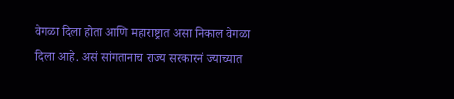वेगळा दिला होता आणि महाराष्ट्रात असा निकाल वेगळा दिला आहे. असं सांगतानाच राज्य सरकारनं ज्याच्यात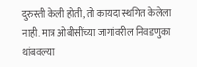दुरुस्ती केली होती, तो कायदा स्थगित केलेला नाही. मात्र ओबीसींच्या जागांवरील निवडणुका थांबवल्या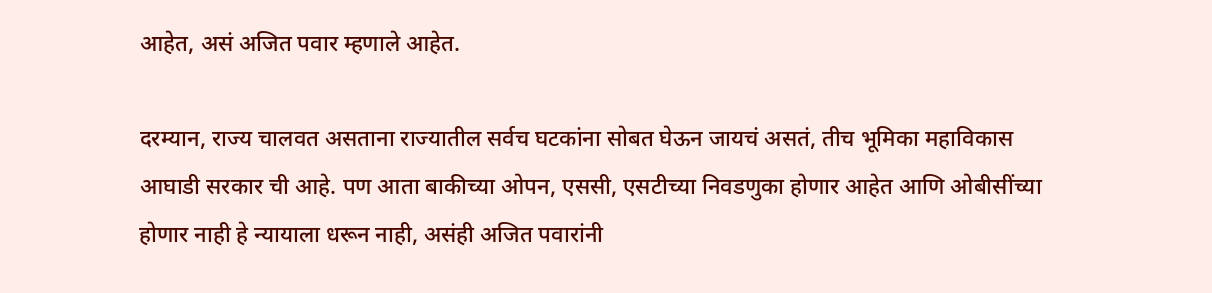आहेत, असं अजित पवार म्हणाले आहेत.

दरम्यान, राज्य चालवत असताना राज्यातील सर्वच घटकांना सोबत घेऊन जायचं असतं, तीच भूमिका महाविकास आघाडी सरकार ची आहे. पण आता बाकीच्या ओपन, एससी, एसटीच्या निवडणुका होणार आहेत आणि ओबीसींच्या होणार नाही हे न्यायाला धरून नाही, असंही अजित पवारांनी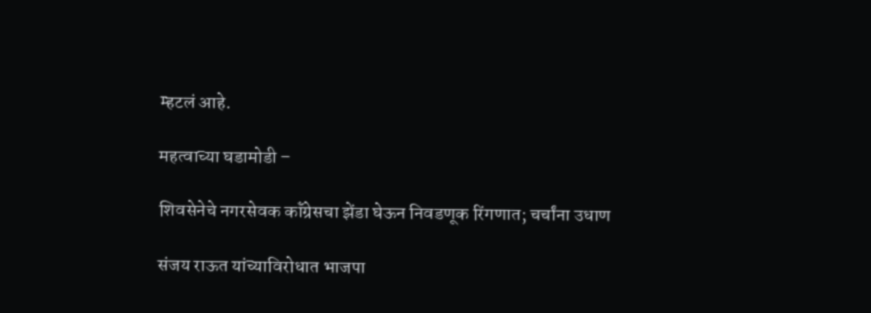म्हटलं आहे.

महत्वाच्या घडामोडी –

शिवसेनेचे नगरसेवक कॉंग्रेसचा झेंडा घेऊन निवडणूक रिंगणात; चर्चांना उधाण

संजय राऊत यांच्याविरोधात भाजपा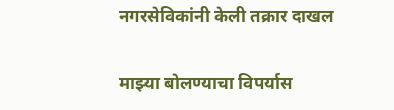नगरसेविकांनी केली तक्रार दाखल

माझ्या बोलण्याचा विपर्यास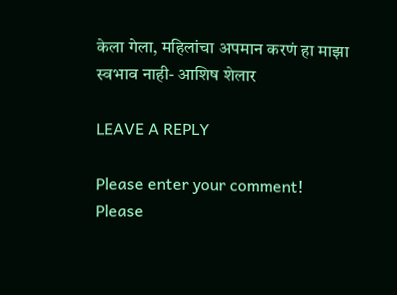केला गेला, महिलांचा अपमान करणं हा माझा स्वभाव नाही- आशिष शेलार

LEAVE A REPLY

Please enter your comment!
Please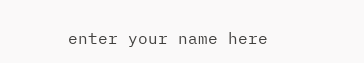enter your name here